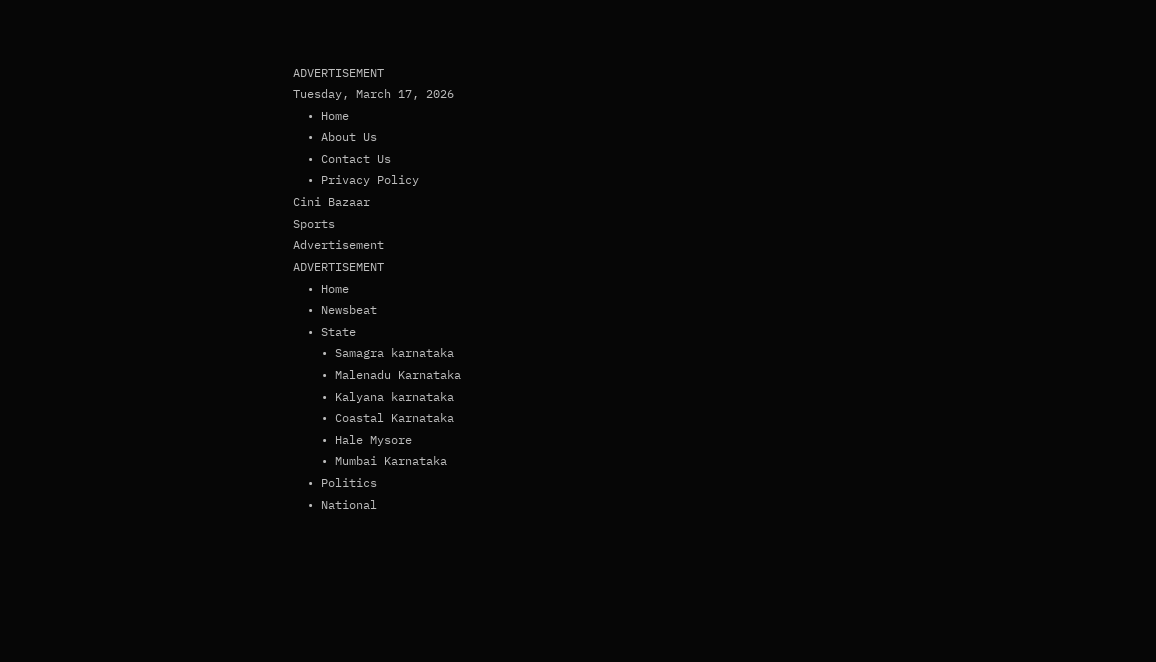ADVERTISEMENT
Tuesday, March 17, 2026
  • Home
  • About Us
  • Contact Us
  • Privacy Policy
Cini Bazaar
Sports
Advertisement
ADVERTISEMENT
  • Home
  • Newsbeat
  • State
    • Samagra karnataka
    • Malenadu Karnataka
    • Kalyana karnataka
    • Coastal Karnataka
    • Hale Mysore
    • Mumbai Karnataka
  • Politics
  • National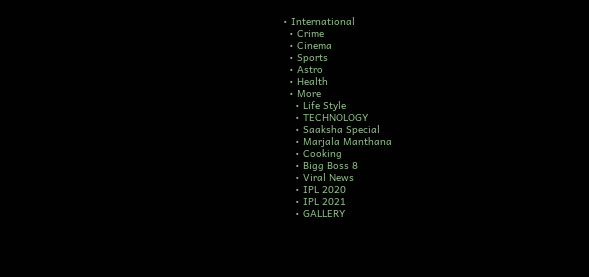• International
  • Crime
  • Cinema
  • Sports
  • Astro
  • Health
  • More
    • Life Style
    • TECHNOLOGY
    • Saaksha Special
    • Marjala Manthana
    • Cooking
    • Bigg Boss 8
    • Viral News
    • IPL 2020
    • IPL 2021
    • GALLERY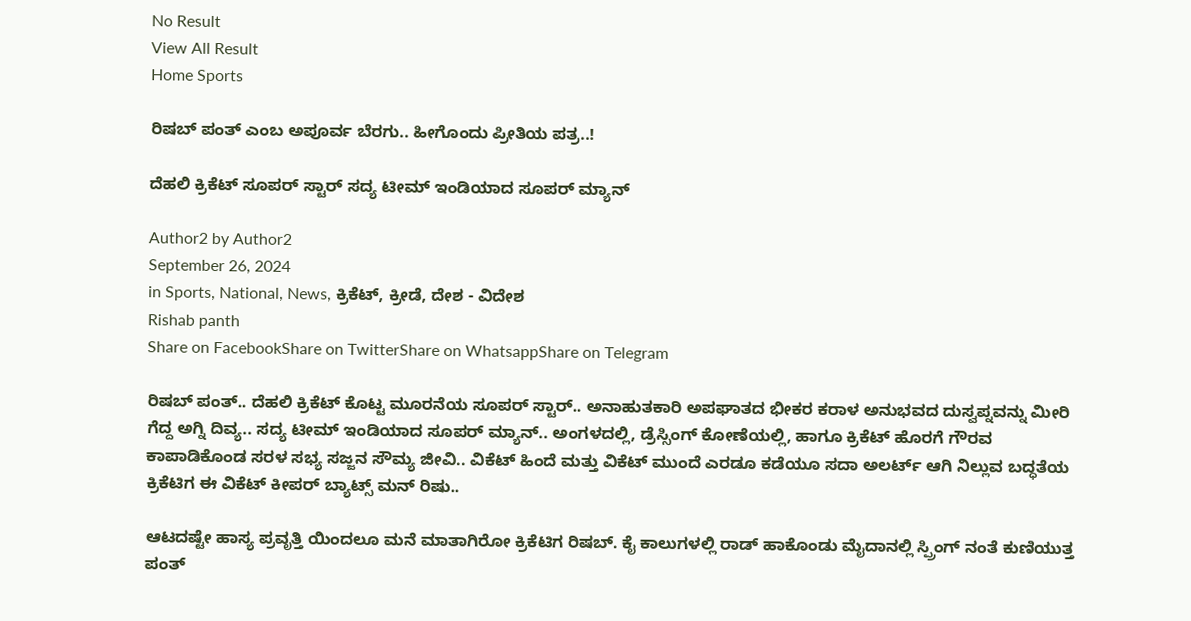No Result
View All Result
Home Sports

ರಿಷಬ್ ಪಂತ್ ಎಂಬ ಅಪೂರ್ವ ಬೆರಗು.. ಹೀಗೊಂದು ಪ್ರೀತಿಯ ಪತ್ರ..!

ದೆಹಲಿ ಕ್ರಿಕೆಟ್ ಸೂಪರ್ ಸ್ಟಾರ್ ಸದ್ಯ ಟೀಮ್ ಇಂಡಿಯಾದ ಸೂಪರ್ ಮ್ಯಾನ್

Author2 by Author2
September 26, 2024
in Sports, National, News, ಕ್ರಿಕೆಟ್, ಕ್ರೀಡೆ, ದೇಶ - ವಿದೇಶ
Rishab panth
Share on FacebookShare on TwitterShare on WhatsappShare on Telegram

ರಿಷಬ್ ಪಂತ್.. ದೆಹಲಿ ಕ್ರಿಕೆಟ್ ಕೊಟ್ಟ ಮೂರನೆಯ ಸೂಪರ್ ಸ್ಟಾರ್.. ಅನಾಹುತಕಾರಿ ಅಪಘಾತದ ಭೀಕರ ಕರಾಳ ಅನುಭವದ ದುಸ್ವಪ್ನವನ್ನು ಮೀರಿ ಗೆದ್ದ ಅಗ್ನಿ ದಿವ್ಯ.. ಸದ್ಯ ಟೀಮ್ ಇಂಡಿಯಾದ ಸೂಪರ್ ಮ್ಯಾನ್.. ಅಂಗಳದಲ್ಲಿ, ಡ್ರೆಸ್ಸಿಂಗ್ ಕೋಣೆಯಲ್ಲಿ, ಹಾಗೂ ಕ್ರಿಕೆಟ್ ಹೊರಗೆ ಗೌರವ ಕಾಪಾಡಿಕೊಂಡ ಸರಳ ಸಭ್ಯ ಸಜ್ಜನ ಸೌಮ್ಯ ಜೀವಿ.. ವಿಕೆಟ್ ಹಿಂದೆ ಮತ್ತು ವಿಕೆಟ್ ಮುಂದೆ ಎರಡೂ ಕಡೆಯೂ ಸದಾ ಅಲರ್ಟ್ ಆಗಿ ನಿಲ್ಲುವ ಬದ್ಧತೆಯ ಕ್ರಿಕೆಟಿಗ ಈ ವಿಕೆಟ್ ಕೀಪರ್ ಬ್ಯಾಟ್ಸ್ ಮನ್ ರಿಷು..

ಆಟದಷ್ಟೇ ಹಾಸ್ಯ ಪ್ರವೃತ್ತಿ ಯಿಂದಲೂ ಮನೆ ಮಾತಾಗಿರೋ ಕ್ರಿಕೆಟಿಗ ರಿಷಬ್. ಕೈ ಕಾಲುಗಳಲ್ಲಿ ರಾಡ್ ಹಾಕೊಂಡು ಮೈದಾನಲ್ಲಿ ಸ್ಪ್ರಿಂಗ್ ನಂತೆ ಕುಣಿಯುತ್ತ ಪಂತ್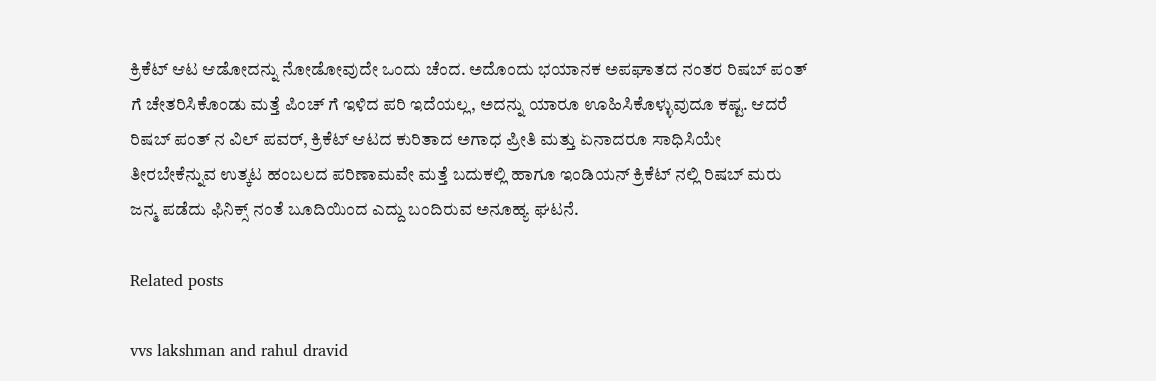ಕ್ರಿಕೆಟ್ ಆಟ ಆಡೋದನ್ನು ನೋಡೋವುದೇ ಒಂದು ಚೆಂದ. ಅದೊಂದು ಭಯಾನಕ ಅಪಘಾತದ ನಂತರ ರಿಷಬ್ ಪಂತ್ ಗೆ ಚೇತರಿಸಿಕೊಂಡು ಮತ್ತೆ ಪಿಂಚ್ ಗೆ ಇಳಿದ ಪರಿ ಇದೆಯಲ್ಲ, ಅದನ್ನು ಯಾರೂ ಊಹಿಸಿಕೊಳ್ಳುವುದೂ ಕಷ್ಟ. ಆದರೆ ರಿಷಬ್ ಪಂತ್ ನ ವಿಲ್ ಪವರ್, ಕ್ರಿಕೆಟ್ ಆಟದ ಕುರಿತಾದ ಅಗಾಧ ಪ್ರೀತಿ ಮತ್ತು ಏನಾದರೂ ಸಾಧಿಸಿಯೇ ತೀರಬೇಕೆನ್ನುವ ಉತ್ಕಟ ಹಂಬಲದ ಪರಿಣಾಮವೇ ಮತ್ತೆ ಬದುಕಲ್ಲಿ ಹಾಗೂ ಇಂಡಿಯನ್ ಕ್ರಿಕೆಟ್ ನಲ್ಲಿ ರಿಷಬ್ ಮರು ಜನ್ಮ ಪಡೆದು ಫಿನಿಕ್ಸ್ ನಂತೆ ಬೂದಿಯಿಂದ ಎದ್ದು ಬಂದಿರುವ ಅನೂಹ್ಯ ಘಟನೆ.

Related posts

vvs lakshman and rahul dravid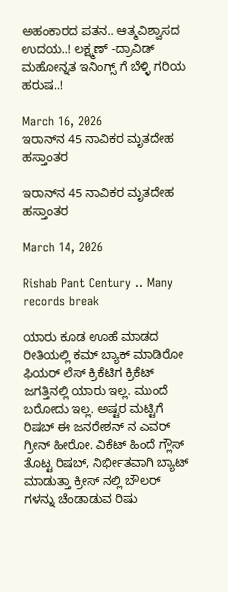ಅಹಂಕಾರದ ಪತನ.. ಆತ್ಮವಿಶ್ವಾಸದ ಉದಯ..! ಲಕ್ಷ್ಮಣ್ -ದ್ರಾವಿಡ್ ಮಹೋನ್ನತ ಇನಿಂಗ್ಸ್ ಗೆ ಬೆಳ್ಳಿ ಗರಿಯ ಹರುಷ..!

March 16, 2026
ಇರಾನ್‌ನ 45 ನಾವಿಕರ ಮೃತದೇಹ ಹಸ್ತಾಂತರ

ಇರಾನ್‌ನ 45 ನಾವಿಕರ ಮೃತದೇಹ ಹಸ್ತಾಂತರ

March 14, 2026

Rishab Pant Century .. Many records break

ಯಾರು ಕೂಡ ಊಹೆ ಮಾಡದ ರೀತಿಯಲ್ಲಿ ಕಮ್ ಬ್ಯಾಕ್ ಮಾಡಿರೋ ಫಿಯರ್ ಲೆಸ್ ಕ್ರಿಕೆಟಿಗ ಕ್ರಿಕೆಟ್ ಜಗತ್ತಿನಲ್ಲಿ ಯಾರು ಇಲ್ಲ. ಮುಂದೆ ಬರೋದು ಇಲ್ಲ. ಅಷ್ಟರ ಮಟ್ಟಿಗೆ ರಿಷಬ್ ಈ ಜನರೇಶನ್ ನ ಎವರ್ ಗ್ರೀನ್ ಹೀರೋ. ವಿಕೆಟ್ ಹಿಂದೆ ಗ್ಲೌಸ್ ತೊಟ್ಟ ರಿಷಬ್, ನಿರ್ಭೀತವಾಗಿ ಬ್ಯಾಟ್ ಮಾಡುತ್ತಾ ಕ್ರೀಸ್ ನಲ್ಲಿ ಬೌಲರ್ ಗಳನ್ನು ಚೆಂಡಾಡುವ ರಿಷು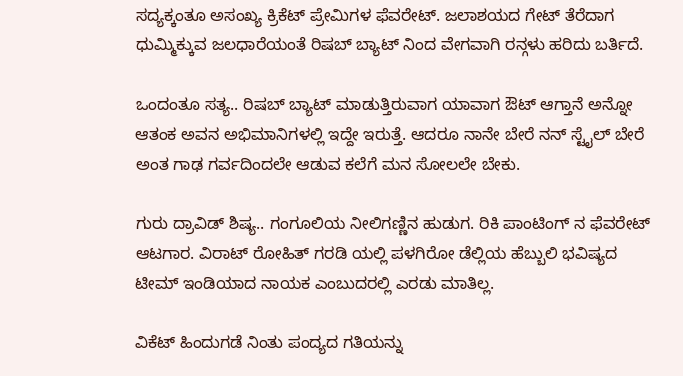ಸದ್ಯಕ್ಕಂತೂ ಅಸಂಖ್ಯ ಕ್ರಿಕೆಟ್ ಪ್ರೇಮಿಗಳ ಫೆವರೇಟ್. ಜಲಾಶಯದ ಗೇಟ್ ತೆರೆದಾಗ ಧುಮ್ಮಿಕ್ಕುವ ಜಲಧಾರೆಯಂತೆ ರಿಷಬ್ ಬ್ಯಾಟ್ ನಿಂದ ವೇಗವಾಗಿ ರನ್ಗಳು ಹರಿದು ಬರ್ತಿದೆ.

ಒಂದಂತೂ ಸತ್ಯ.. ರಿಷಬ್ ಬ್ಯಾಟ್ ಮಾಡುತ್ತಿರುವಾಗ ಯಾವಾಗ ಔಟ್ ಆಗ್ತಾನೆ ಅನ್ನೋ ಆತಂಕ ಅವನ‌ ಅಭಿಮಾನಿಗಳಲ್ಲಿ ಇದ್ದೇ ಇರುತ್ತೆ. ಆದರೂ ನಾನೇ ಬೇರೆ ನನ್ ಸ್ಟೈಲ್ ಬೇರೆ ಅಂತ ಗಾಢ ಗರ್ವದಿಂದಲೇ ಆಡುವ ಕಲೆಗೆ ಮನ ಸೋಲಲೇ ಬೇಕು.

ಗುರು ದ್ರಾವಿಡ್ ಶಿಷ್ಯ.. ಗಂಗೂಲಿಯ ನೀಲಿಗಣ್ಣಿನ ಹುಡುಗ. ರಿಕಿ ಪಾಂಟಿಂಗ್ ನ ಫೆವರೇಟ್ ಆಟಗಾರ. ವಿರಾಟ್ ರೋಹಿತ್ ಗರಡಿ ಯಲ್ಲಿ ಪಳಗಿರೋ ಡೆಲ್ಲಿಯ ಹೆಬ್ಬುಲಿ ಭವಿಷ್ಯದ ಟೀಮ್ ಇಂಡಿಯಾದ ನಾಯಕ ಎಂಬುದರಲ್ಲಿ ಎರಡು ಮಾತಿಲ್ಲ.

ವಿಕೆಟ್ ಹಿಂದುಗಡೆ ನಿಂತು ಪಂದ್ಯದ ಗತಿಯನ್ನು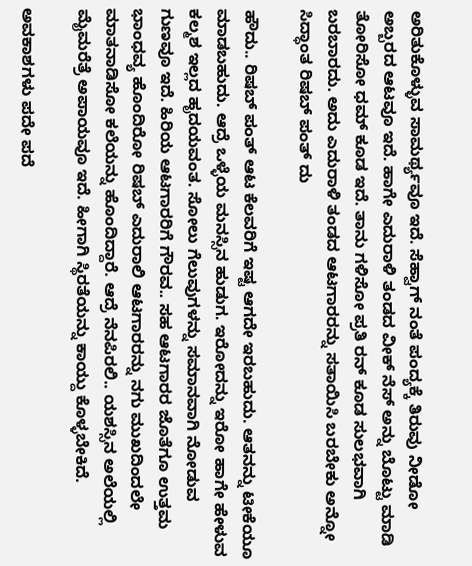ಅರಿತುಕೊಳ್ಳುವ ಸಾಮರ್ಥ್ಯವೂ ಇದೆ. ಸೆಹ್ವಾಗ್ ನಂತೆ ಪಂದ್ಯಕ್ಕೆ ತಿರುವು ನೀಡೋ ಅಬ್ಬರದ ಆಟವೂ ಇದೆ. ಹಾಗೇ ಎದುರಾಳಿ ತಂಡದ ವೀಕ್ ನೆಸ್ ಅನ್ನು ಬೊಟ್ಟು ಮಾಡಿ ತೋರಿಸೋ ಧಮ್ ಕೂಡ ಇದೆ. ತಾನು ಗಳಿಸೋ ಪ್ರತಿ ರನ್ ಕೂಡ ಸುಲಭವಾಗಿ ಬರಬಾರದು. ಅದು ಎದುರಾಳಿ ತಂಡದ ಆಟಗಾರರನ್ನು ಸತಾಯಿಸಿ ಬರಬೇಕು ಅನ್ನೋ ಸಿದ್ಧಾಂತ ರಿಷಬ್ ಪಂತ್ ದು

ಹೌದು.. ರಿಷಬ್ ಪಂತ್ ಆಟ ಕೆಲವರಿಗೆ ಇಷ್ಟ ಆಗದೇ ಇರಬಹುದು. ಆತನನ್ನು ಟೀಕೆಯೂ ಮಾಡಬಹುದು. ಆದ್ರೆ ಒಳ್ಳೆಯ ಮನಸ್ಸಿನ ಹುಡುಗ. ಇರೋದನ್ನು ಇರೋ ಹಾಗೇ ಹೇಳುವ ಕಲ್ಮಶ ಇಲ್ಲದ ಹೃದಯವಂತ. ಸೋಲು ಗೆಲುವುಗಳನ್ನು ಸಮಾನವಾಗಿ ನೋಡುವ ಗುಣವೂ ಇದೆ. ಹಿರಿಯ ಆಟಗಾರರಿಗೆ ಗೌರವ.. ಸಹ ಆಟಗಾರರ ಜೊತೆಗೂ ಉತ್ತಮ ಭಾಂಧವ್ಯ ಹೊಂದಿರೋ ರಿಷಬ್ ಎದುರಾಲಿ ಆಟಗಾರರನ್ನು ನಗು ಮುಖದಿಂದಲೇ ಮಾತನಾಡಿಸೋ ಕಲೆಯನ್ನು ಹೊಂದಿದ್ದಾರೆ. ಆದ್ರೆ ನೆನಪಿರಲಿ.. ಯಶಸ್ಸಿನ ಅಲೆಯಲ್ಲಿ ಮೈಮರೆತ್ರೆ ಅಪಾಯವೂ ಇದೆ. ಹೀಗಾಗಿ ಸ್ಥಿರತೆಯನ್ನು ಕಾಯ್ದು ಕೊಳ್ಳಬೇಕಿದೆ.

ಅವಕಾಶಗಳು ಪದೇ ಪದೆ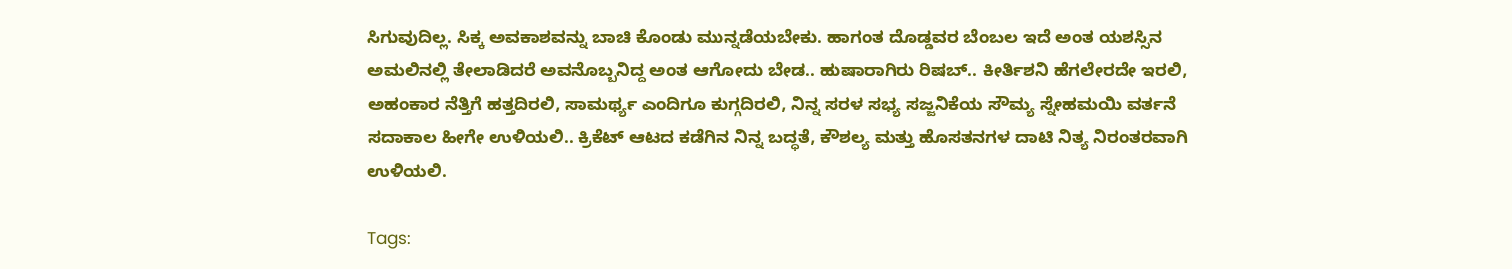ಸಿಗುವುದಿಲ್ಲ. ಸಿಕ್ಕ ಅವಕಾಶವನ್ನು ಬಾಚಿ ಕೊಂಡು ಮುನ್ನಡೆಯಬೇಕು. ಹಾಗಂತ ದೊಡ್ಡವರ ಬೆಂಬಲ ಇದೆ ಅಂತ ಯಶಸ್ಸಿನ ಅಮಲಿನಲ್ಲಿ ತೇಲಾಡಿದರೆ ಅವನೊಬ್ಬನಿದ್ದ ಅಂತ ಆಗೋದು ಬೇಡ.. ಹುಷಾರಾಗಿರು ರಿಷಬ್.. ಕೀರ್ತಿಶನಿ ಹೆಗಲೇರದೇ ಇರಲಿ, ಅಹಂಕಾರ ನೆತ್ತಿಗೆ ಹತ್ತದಿರಲಿ, ಸಾಮರ್ಥ್ಯ ಎಂದಿಗೂ ಕುಗ್ಗದಿರಲಿ, ನಿನ್ನ ಸರಳ ಸಭ್ಯ ಸಜ್ಜನಿಕೆಯ ಸೌಮ್ಯ ಸ್ನೇಹಮಯಿ ವರ್ತನೆ ಸದಾಕಾಲ ಹೀಗೇ ಉಳಿಯಲಿ.. ಕ್ರಿಕೆಟ್ ಆಟದ ಕಡೆಗಿನ ನಿನ್ನ ಬದ್ಧತೆ, ಕೌಶಲ್ಯ ಮತ್ತು ಹೊಸತನಗಳ ದಾಟಿ ನಿತ್ಯ ನಿರಂತರವಾಗಿ ಉಳಿಯಲಿ.

Tags: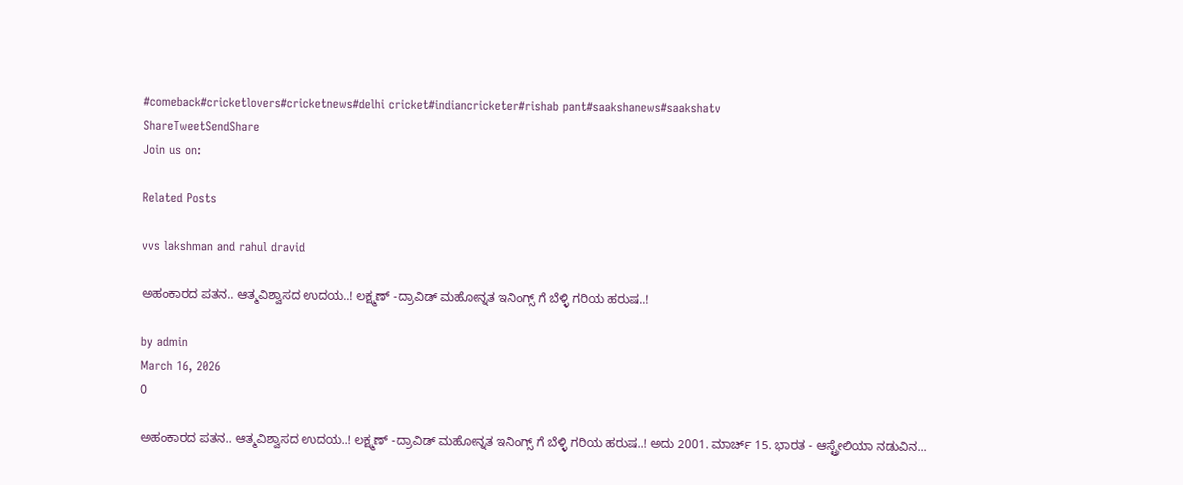#comeback#cricketlovers#cricketnews#delhi cricket#indiancricketer#rishab pant#saakshanews#saakshatv
ShareTweetSendShare
Join us on:

Related Posts

vvs lakshman and rahul dravid

ಅಹಂಕಾರದ ಪತನ.. ಆತ್ಮವಿಶ್ವಾಸದ ಉದಯ..! ಲಕ್ಷ್ಮಣ್ -ದ್ರಾವಿಡ್ ಮಹೋನ್ನತ ಇನಿಂಗ್ಸ್ ಗೆ ಬೆಳ್ಳಿ ಗರಿಯ ಹರುಷ..!

by admin
March 16, 2026
0

ಅಹಂಕಾರದ ಪತನ.. ಆತ್ಮವಿಶ್ವಾಸದ ಉದಯ..! ಲಕ್ಷ್ಮಣ್ -ದ್ರಾವಿಡ್ ಮಹೋನ್ನತ ಇನಿಂಗ್ಸ್ ಗೆ ಬೆಳ್ಳಿ ಗರಿಯ ಹರುಷ..! ಅದು 2001. ಮಾರ್ಚ್ 15. ಭಾರತ - ಆಸ್ಟ್ರೇಲಿಯಾ ನಡುವಿನ...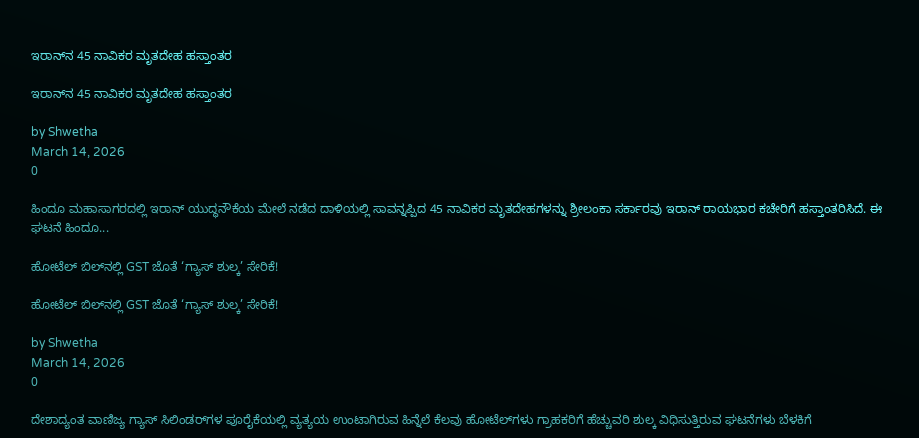ಇರಾನ್‌ನ 45 ನಾವಿಕರ ಮೃತದೇಹ ಹಸ್ತಾಂತರ

ಇರಾನ್‌ನ 45 ನಾವಿಕರ ಮೃತದೇಹ ಹಸ್ತಾಂತರ

by Shwetha
March 14, 2026
0

ಹಿಂದೂ ಮಹಾಸಾಗರದಲ್ಲಿ ಇರಾನ್ ಯುದ್ಧನೌಕೆಯ ಮೇಲೆ ನಡೆದ ದಾಳಿಯಲ್ಲಿ ಸಾವನ್ನಪ್ಪಿದ 45 ನಾವಿಕರ ಮೃತದೇಹಗಳನ್ನು ಶ್ರೀಲಂಕಾ ಸರ್ಕಾರವು ಇರಾನ್ ರಾಯಭಾರ ಕಚೇರಿಗೆ ಹಸ್ತಾಂತರಿಸಿದೆ. ಈ ಘಟನೆ ಹಿಂದೂ...

ಹೋಟೆಲ್ ಬಿಲ್‌ನಲ್ಲಿ GST ಜೊತೆ ‘ಗ್ಯಾಸ್ ಶುಲ್ಕ’ ಸೇರಿಕೆ!

ಹೋಟೆಲ್ ಬಿಲ್‌ನಲ್ಲಿ GST ಜೊತೆ ‘ಗ್ಯಾಸ್ ಶುಲ್ಕ’ ಸೇರಿಕೆ!

by Shwetha
March 14, 2026
0

ದೇಶಾದ್ಯಂತ ವಾಣಿಜ್ಯ ಗ್ಯಾಸ್ ಸಿಲಿಂಡರ್‌ಗಳ ಪೂರೈಕೆಯಲ್ಲಿ ವ್ಯತ್ಯಯ ಉಂಟಾಗಿರುವ ಹಿನ್ನೆಲೆ ಕೆಲವು ಹೋಟೆಲ್‌ಗಳು ಗ್ರಾಹಕರಿಗೆ ಹೆಚ್ಚುವರಿ ಶುಲ್ಕ ವಿಧಿಸುತ್ತಿರುವ ಘಟನೆಗಳು ಬೆಳಕಿಗೆ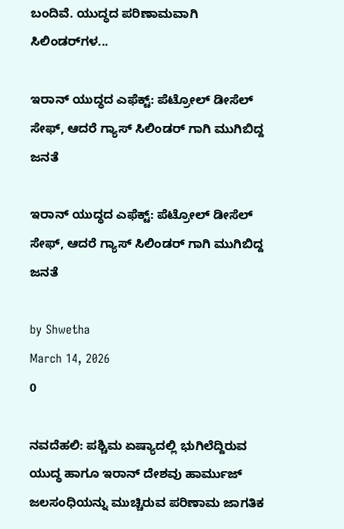ಬಂದಿವೆ. ಯುದ್ಧದ ಪರಿಣಾಮವಾಗಿ ಸಿಲಿಂಡರ್‌ಗಳ...

ಇರಾನ್ ಯುದ್ಧದ ಎಫೆಕ್ಟ್: ಪೆಟ್ರೋಲ್ ಡೀಸೆಲ್ ಸೇಫ್, ಆದರೆ ಗ್ಯಾಸ್ ಸಿಲಿಂಡರ್ ಗಾಗಿ ಮುಗಿಬಿದ್ದ ಜನತೆ

ಇರಾನ್ ಯುದ್ಧದ ಎಫೆಕ್ಟ್: ಪೆಟ್ರೋಲ್ ಡೀಸೆಲ್ ಸೇಫ್, ಆದರೆ ಗ್ಯಾಸ್ ಸಿಲಿಂಡರ್ ಗಾಗಿ ಮುಗಿಬಿದ್ದ ಜನತೆ

by Shwetha
March 14, 2026
0

ನವದೆಹಲಿ: ಪಶ್ಚಿಮ ಏಷ್ಯಾದಲ್ಲಿ ಭುಗಿಲೆದ್ದಿರುವ ಯುದ್ಧ ಹಾಗೂ ಇರಾನ್ ದೇಶವು ಹಾರ್ಮುಜ್ ಜಲಸಂಧಿಯನ್ನು ಮುಚ್ಚಿರುವ ಪರಿಣಾಮ ಜಾಗತಿಕ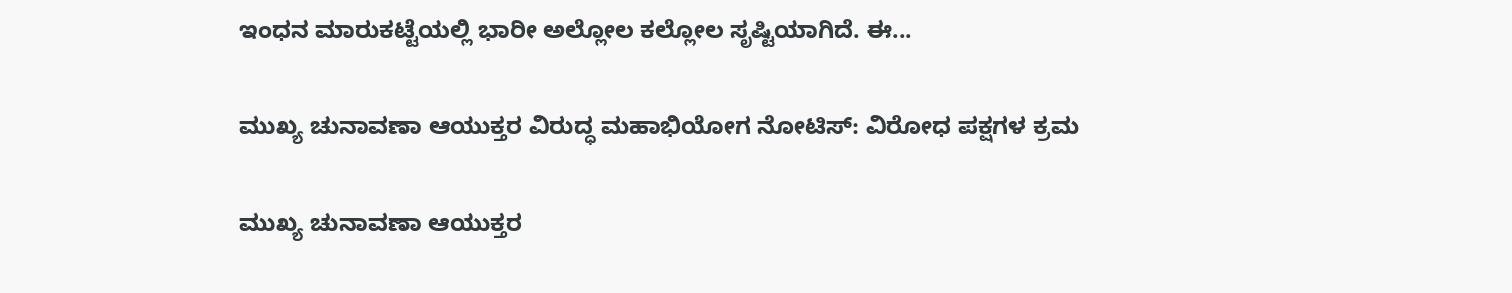ಇಂಧನ ಮಾರುಕಟ್ಟೆಯಲ್ಲಿ ಭಾರೀ ಅಲ್ಲೋಲ ಕಲ್ಲೋಲ ಸೃಷ್ಟಿಯಾಗಿದೆ. ಈ...

ಮುಖ್ಯ ಚುನಾವಣಾ ಆಯುಕ್ತರ ವಿರುದ್ಧ ಮಹಾಭಿಯೋಗ ನೋಟಿಸ್: ವಿರೋಧ ಪಕ್ಷಗಳ ಕ್ರಮ

ಮುಖ್ಯ ಚುನಾವಣಾ ಆಯುಕ್ತರ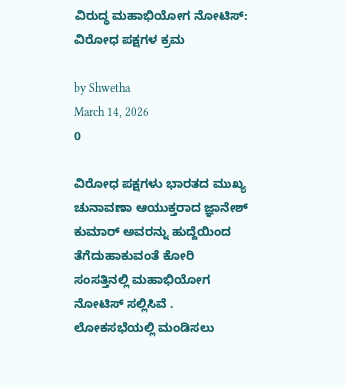ವಿರುದ್ಧ ಮಹಾಭಿಯೋಗ ನೋಟಿಸ್: ವಿರೋಧ ಪಕ್ಷಗಳ ಕ್ರಮ

by Shwetha
March 14, 2026
0

ವಿರೋಧ ಪಕ್ಷಗಳು ಭಾರತದ ಮುಖ್ಯ ಚುನಾವಣಾ ಆಯುಕ್ತರಾದ ಜ್ಞಾನೇಶ್ ಕುಮಾ‌ರ್ ಅವರನ್ನು ಹುದ್ದೆಯಿಂದ ತೆಗೆದುಹಾಕುವಂತೆ ಕೋರಿ ಸಂಸತ್ತಿನಲ್ಲಿ ಮಹಾಭಿಯೋಗ ನೋಟಿಸ್ ಸಲ್ಲಿಸಿವೆ . ಲೋಕಸಭೆಯಲ್ಲಿ ಮಂಡಿಸಲು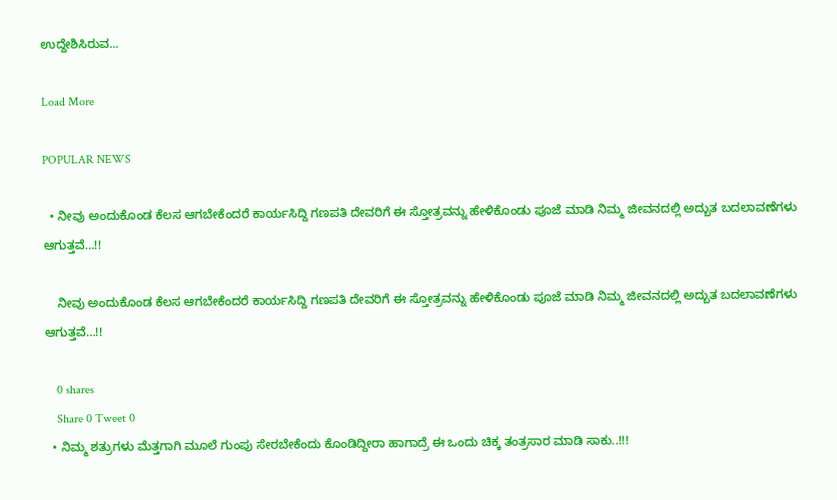ಉದ್ದೇಶಿಸಿರುವ...

Load More

POPULAR NEWS

  • ನೀವು ಅಂದುಕೊಂಡ ಕೆಲಸ ಆಗಬೇಕೆಂದರೆ ಕಾರ್ಯಸಿದ್ದಿ ಗಣಪತಿ ದೇವರಿಗೆ ಈ ಸ್ತೋತ್ರವನ್ನು ಹೇಳಿಕೊಂಡು ಪೂಜೆ ಮಾಡಿ ನಿಮ್ಮ ಜೀವನದಲ್ಲಿ ಅದ್ಬುತ ಬದಲಾವಣೆಗಳು ಆಗುತ್ತವೆ…!!

    ನೀವು ಅಂದುಕೊಂಡ ಕೆಲಸ ಆಗಬೇಕೆಂದರೆ ಕಾರ್ಯಸಿದ್ದಿ ಗಣಪತಿ ದೇವರಿಗೆ ಈ ಸ್ತೋತ್ರವನ್ನು ಹೇಳಿಕೊಂಡು ಪೂಜೆ ಮಾಡಿ ನಿಮ್ಮ ಜೀವನದಲ್ಲಿ ಅದ್ಬುತ ಬದಲಾವಣೆಗಳು ಆಗುತ್ತವೆ…!!

    0 shares
    Share 0 Tweet 0
  • ನಿಮ್ಮ ಶತ್ರುಗಳು ಮೆತ್ತಗಾಗಿ ಮೂಲೆ ಗುಂಪು ಸೇರಬೇಕೆಂದು ಕೊಂಡಿದ್ದೀರಾ ಹಾಗಾದ್ರೆ ಈ ಒಂದು ಚಿಕ್ಕ ತಂತ್ರಸಾರ ಮಾಡಿ ಸಾಕು..!!!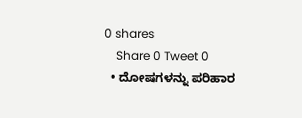0 shares
    Share 0 Tweet 0
  • ದೋಷಗಳನ್ನು ಪರಿಹಾರ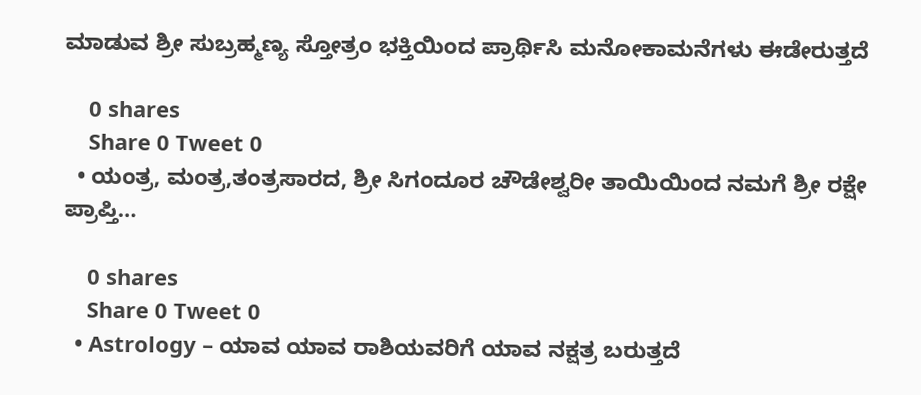ಮಾಡುವ ಶ್ರೀ ಸುಬ್ರಹ್ಮಣ್ಯ ಸ್ತೋತ್ರಂ ಭಕ್ತಿಯಿಂದ ಪ್ರಾರ್ಥಿಸಿ ಮನೋಕಾಮನೆಗಳು ಈಡೇರುತ್ತದೆ

    0 shares
    Share 0 Tweet 0
  • ಯಂತ್ರ, ಮಂತ್ರ,ತಂತ್ರಸಾರದ, ಶ್ರೀ ಸಿಗಂದೂರ ಚೌಡೇಶ್ವರೀ ತಾಯಿಯಿಂದ ನಮಗೆ ಶ್ರೀ ರಕ್ಷೇ ಪ್ರಾಪ್ತಿ…

    0 shares
    Share 0 Tweet 0
  • Astrology – ಯಾವ ಯಾವ ರಾಶಿಯವರಿಗೆ ಯಾವ ನಕ್ಷತ್ರ ಬರುತ್ತದೆ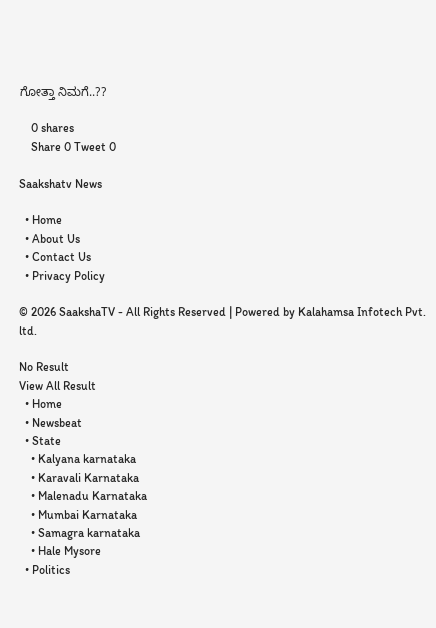ಗೋತ್ತಾ ನಿಮಗೆ..??

    0 shares
    Share 0 Tweet 0

Saakshatv News

  • Home
  • About Us
  • Contact Us
  • Privacy Policy

© 2026 SaakshaTV - All Rights Reserved | Powered by Kalahamsa Infotech Pvt. ltd.

No Result
View All Result
  • Home
  • Newsbeat
  • State
    • Kalyana karnataka
    • Karavali Karnataka
    • Malenadu Karnataka
    • Mumbai Karnataka
    • Samagra karnataka
    • Hale Mysore
  • Politics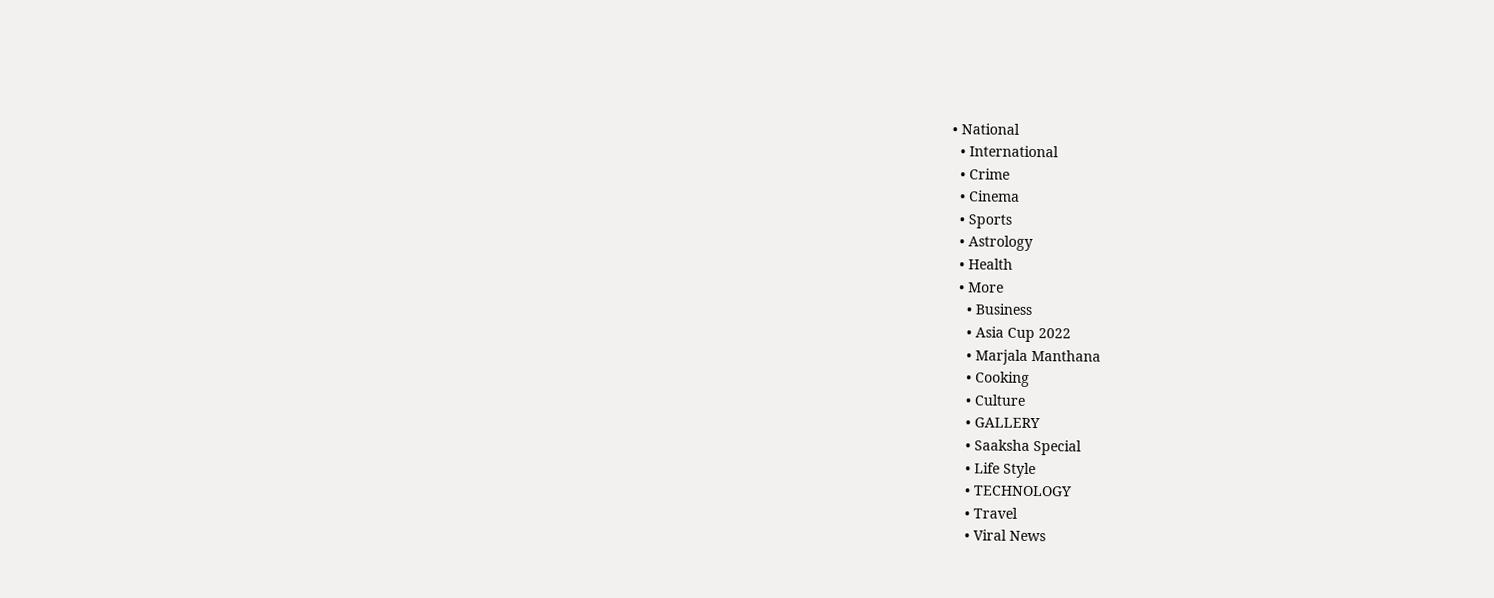• National
  • International
  • Crime
  • Cinema
  • Sports
  • Astrology
  • Health
  • More
    • Business
    • Asia Cup 2022
    • Marjala Manthana
    • Cooking
    • Culture
    • GALLERY
    • Saaksha Special
    • Life Style
    • TECHNOLOGY
    • Travel
    • Viral News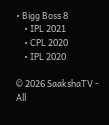• Bigg Boss 8
    • IPL 2021
    • CPL 2020
    • IPL 2020

© 2026 SaakshaTV - All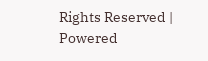Rights Reserved | Powered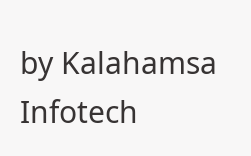by Kalahamsa Infotech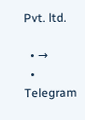Pvt. ltd.

  • →
  • Telegram